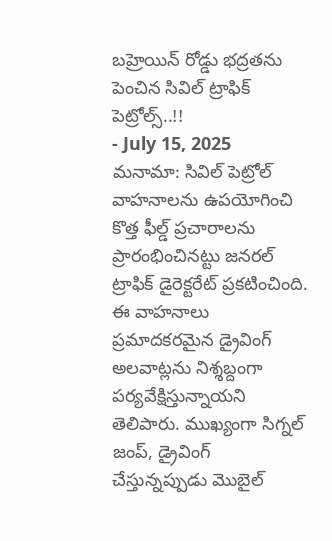బహ్రెయిన్ రోడ్డు భద్రతను పెంచిన సివిల్ ట్రాఫిక్ పెట్రోల్స్..!!
- July 15, 2025
మనామా: సివిల్ పెట్రోల్ వాహనాలను ఉపయోగించి కొత్త ఫీల్డ్ ప్రచారాలను ప్రారంభించినట్టు జనరల్ ట్రాఫిక్ డైరెక్టరేట్ ప్రకటించింది. ఈ వాహనాలు ప్రమాదకరమైన డ్రైవింగ్ అలవాట్లను నిశ్శబ్దంగా పర్యవేక్షిస్తున్నాయని తెలిపారు. ముఖ్యంగా సిగ్నల్ జంప్, డ్రైవింగ్ చేస్తున్నప్పుడు మొబైల్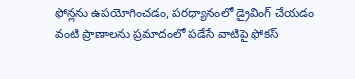ఫోన్లను ఉపయోగించడం, పరధ్యానంలో డ్రైవింగ్ చేయడం వంటి ప్రాణాలను ప్రమాదంలో పడేసే వాటిపై ఫోకస్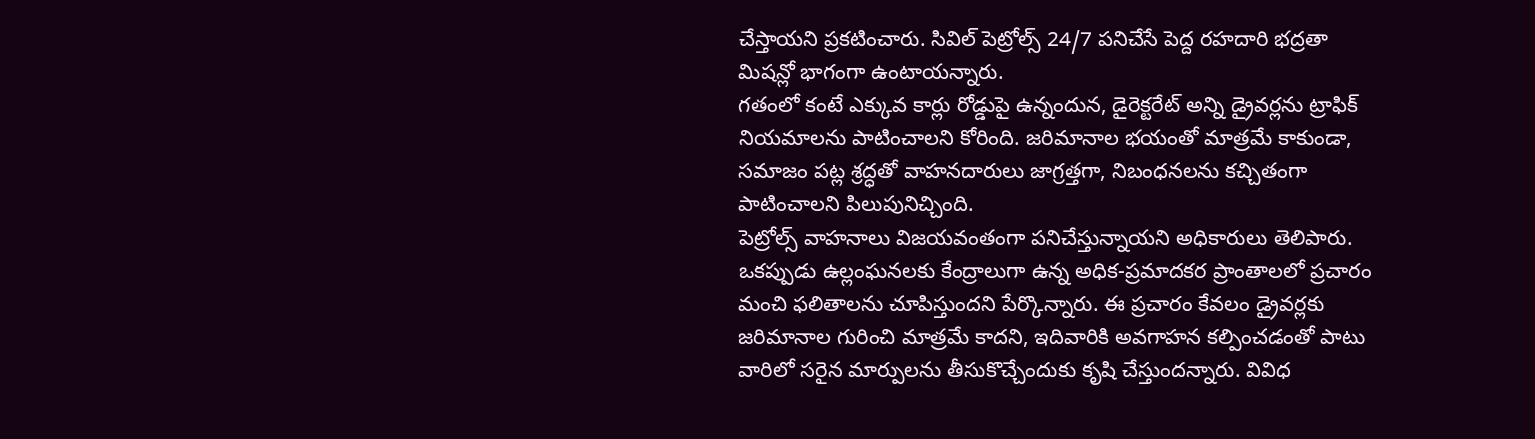చేస్తాయని ప్రకటించారు. సివిల్ పెట్రోల్స్ 24/7 పనిచేసే పెద్ద రహదారి భద్రతా మిషన్లో భాగంగా ఉంటాయన్నారు.
గతంలో కంటే ఎక్కువ కార్లు రోడ్డుపై ఉన్నందున, డైరెక్టరేట్ అన్ని డ్రైవర్లను ట్రాఫిక్ నియమాలను పాటించాలని కోరింది. జరిమానాల భయంతో మాత్రమే కాకుండా, సమాజం పట్ల శ్రద్ధతో వాహనదారులు జాగ్రత్తగా, నిబంధనలను కచ్చితంగా పాటించాలని పిలుపునిచ్చింది.
పెట్రోల్స్ వాహనాలు విజయవంతంగా పనిచేస్తున్నాయని అధికారులు తెలిపారు. ఒకప్పుడు ఉల్లంఘనలకు కేంద్రాలుగా ఉన్న అధిక-ప్రమాదకర ప్రాంతాలలో ప్రచారం మంచి ఫలితాలను చూపిస్తుందని పేర్కొన్నారు. ఈ ప్రచారం కేవలం డ్రైవర్లకు జరిమానాల గురించి మాత్రమే కాదని, ఇదివారికి అవగాహన కల్పించడంతో పాటు వారిలో సరైన మార్పులను తీసుకొచ్చేందుకు కృషి చేస్తుందన్నారు. వివిధ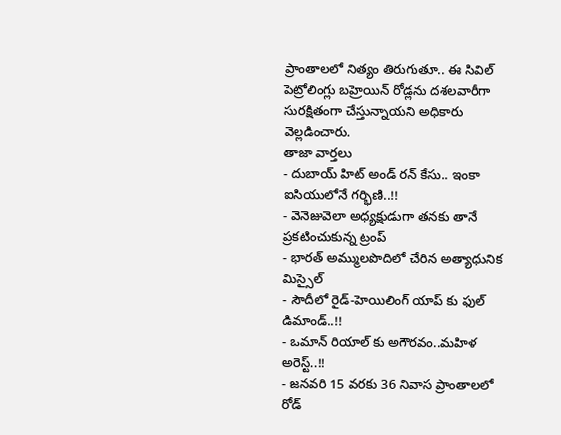ప్రాంతాలలో నిత్యం తిరుగుతూ.. ఈ సివిల్ పెట్రోలింగ్లు బహ్రెయిన్ రోడ్లను దశలవారీగా సురక్షితంగా చేస్తున్నాయని అధికారు వెల్లడించారు.
తాజా వార్తలు
- దుబాయ్ హిట్ అండ్ రన్ కేసు.. ఇంకా ఐసియులోనే గర్భిణి..!!
- వెనెజువెలా అధ్యక్షుడుగా తనకు తానే ప్రకటించుకున్న ట్రంప్
- భారత్ అమ్ములపొదిలో చేరిన అత్యాధునిక మిస్సైల్
- సౌదీలో రైడ్-హెయిలింగ్ యాప్ కు ఫుల్ డిమాండ్..!!
- ఒమాన్ రియాల్ కు అగౌరవం..మహిళ అరెస్ట్..!!
- జనవరి 15 వరకు 36 నివాస ప్రాంతాలలో రోడ్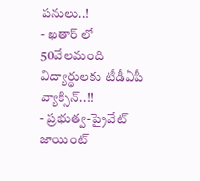పనులు..!
- ఖతార్ లో 50వేలమంది విద్యార్థులకు టీడీఏపీ వ్యాక్సిన్..!!
- ప్రభుత్వ-ప్రైవేట్ జాయింట్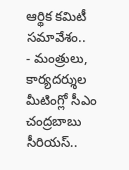ఆర్థిక కమిటీ సమావేశం..
- మంత్రులు, కార్యదర్శుల మీటింగ్లో సీఎం చంద్రబాబు సీరియస్..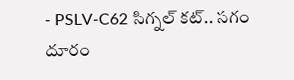- PSLV-C62 సిగ్నల్ కట్.. సగం దూరం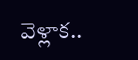వెళ్లాక..